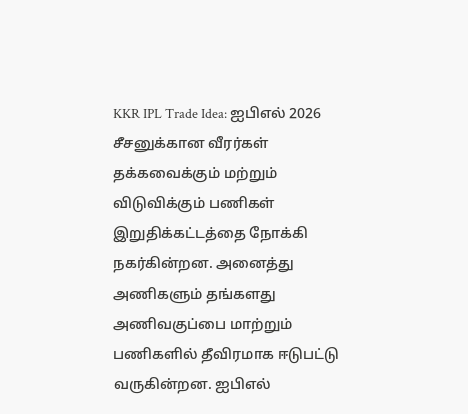KKR IPL Trade Idea: ஐபிஎல் 2026 சீசனுக்கான வீரர்கள் தக்கவைக்கும் மற்றும் விடுவிக்கும் பணிகள் இறுதிக்கட்டத்தை நோக்கி நகர்கின்றன. அனைத்து அணிகளும் தங்களது அணிவகுப்பை மாற்றும் பணிகளில் தீவிரமாக ஈடுபட்டு வருகின்றன. ஐபிஎல்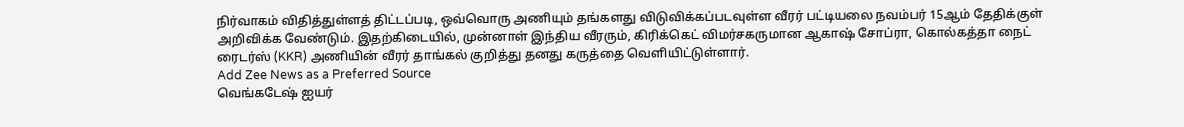நிர்வாகம் விதித்துள்ளத் திட்டப்படி, ஒவ்வொரு அணியும் தங்களது விடுவிக்கப்படவுள்ள வீரர் பட்டியலை நவம்பர் 15ஆம் தேதிக்குள் அறிவிக்க வேண்டும். இதற்கிடையில், முன்னாள் இந்திய வீரரும், கிரிக்கெட் விமர்சகருமான ஆகாஷ் சோப்ரா, கொல்கத்தா நைட் ரைடர்ஸ் (KKR) அணியின் வீரர் தாங்கல் குறித்து தனது கருத்தை வெளியிட்டுள்ளார்.
Add Zee News as a Preferred Source
வெங்கடேஷ் ஐயர்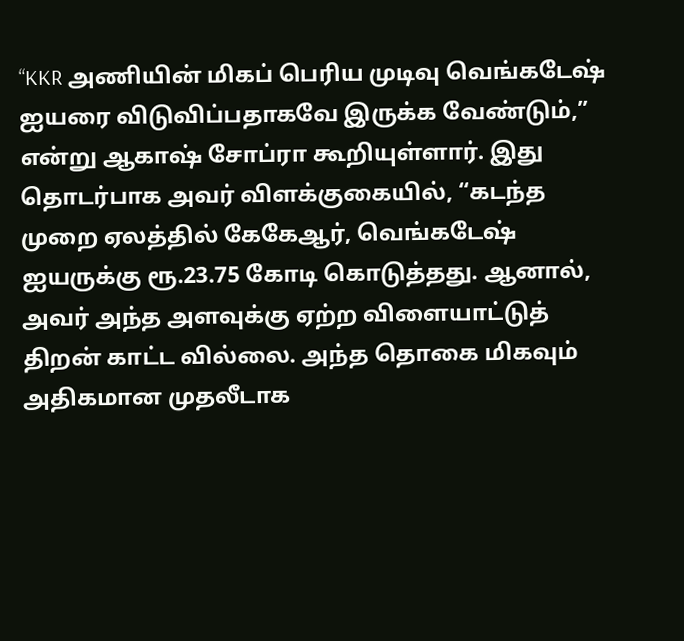“KKR அணியின் மிகப் பெரிய முடிவு வெங்கடேஷ் ஐயரை விடுவிப்பதாகவே இருக்க வேண்டும்,” என்று ஆகாஷ் சோப்ரா கூறியுள்ளார். இது தொடர்பாக அவர் விளக்குகையில், “கடந்த முறை ஏலத்தில் கேகேஆர், வெங்கடேஷ் ஐயருக்கு ரூ.23.75 கோடி கொடுத்தது. ஆனால், அவர் அந்த அளவுக்கு ஏற்ற விளையாட்டுத் திறன் காட்ட வில்லை. அந்த தொகை மிகவும் அதிகமான முதலீடாக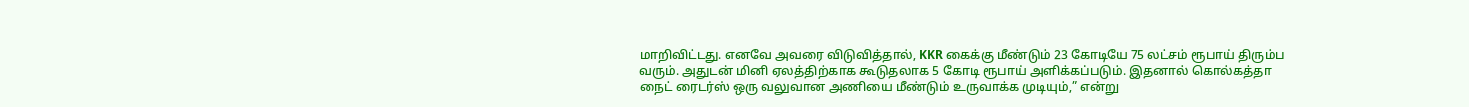மாறிவிட்டது. எனவே அவரை விடுவித்தால், KKR கைக்கு மீண்டும் 23 கோடியே 75 லட்சம் ரூபாய் திரும்ப வரும். அதுடன் மினி ஏலத்திற்காக கூடுதலாக 5 கோடி ரூபாய் அளிக்கப்படும். இதனால் கொல்கத்தா நைட் ரைடர்ஸ் ஒரு வலுவான அணியை மீண்டும் உருவாக்க முடியும்,” என்று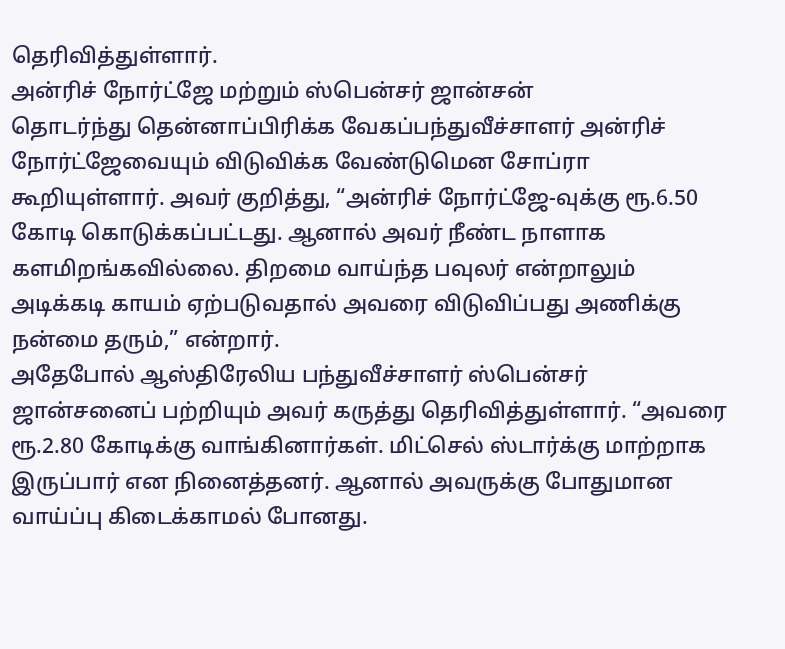தெரிவித்துள்ளார்.
அன்ரிச் நோர்ட்ஜே மற்றும் ஸ்பென்சர் ஜான்சன்
தொடர்ந்து தென்னாப்பிரிக்க வேகப்பந்துவீச்சாளர் அன்ரிச் நோர்ட்ஜேவையும் விடுவிக்க வேண்டுமென சோப்ரா கூறியுள்ளார். அவர் குறித்து, “அன்ரிச் நோர்ட்ஜே-வுக்கு ரூ.6.50 கோடி கொடுக்கப்பட்டது. ஆனால் அவர் நீண்ட நாளாக களமிறங்கவில்லை. திறமை வாய்ந்த பவுலர் என்றாலும் அடிக்கடி காயம் ஏற்படுவதால் அவரை விடுவிப்பது அணிக்கு நன்மை தரும்,” என்றார்.
அதேபோல் ஆஸ்திரேலிய பந்துவீச்சாளர் ஸ்பென்சர் ஜான்சனைப் பற்றியும் அவர் கருத்து தெரிவித்துள்ளார். “அவரை ரூ.2.80 கோடிக்கு வாங்கினார்கள். மிட்செல் ஸ்டார்க்கு மாற்றாக இருப்பார் என நினைத்தனர். ஆனால் அவருக்கு போதுமான வாய்ப்பு கிடைக்காமல் போனது.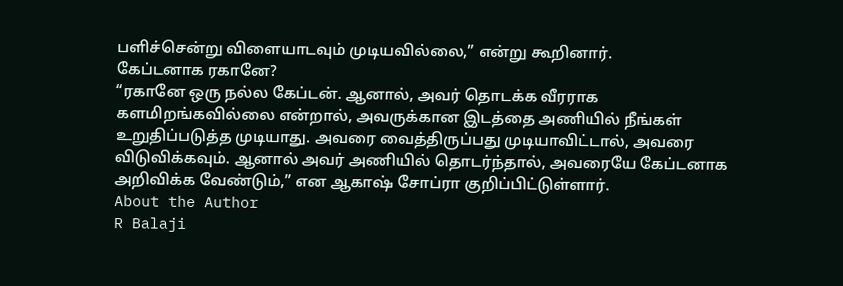பளிச்சென்று விளையாடவும் முடியவில்லை,” என்று கூறினார்.
கேப்டனாக ரகானே?
“ரகானே ஒரு நல்ல கேப்டன். ஆனால், அவர் தொடக்க வீரராக களமிறங்கவில்லை என்றால், அவருக்கான இடத்தை அணியில் நீங்கள் உறுதிப்படுத்த முடியாது. அவரை வைத்திருப்பது முடியாவிட்டால், அவரை விடுவிக்கவும். ஆனால் அவர் அணியில் தொடர்ந்தால், அவரையே கேப்டனாக அறிவிக்க வேண்டும்,” என ஆகாஷ் சோப்ரா குறிப்பிட்டுள்ளார்.
About the Author
R Balaji